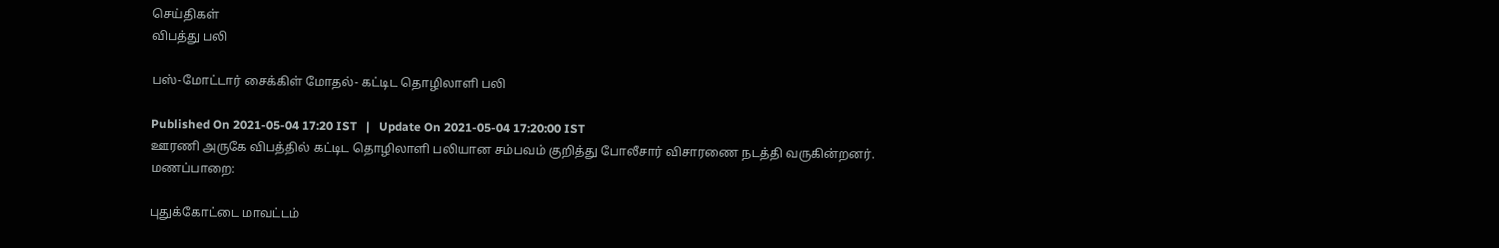செய்திகள்
விபத்து பலி

பஸ்-மோட்டார் சைக்கிள் மோதல்- கட்டிட தொழிலாளி பலி

Published On 2021-05-04 17:20 IST   |   Update On 2021-05-04 17:20:00 IST
ஊரணி அருகே விபத்தில் கட்டிட தொழிலாளி பலியான சம்பவம் குறித்து போலீசார் விசாரணை நடத்தி வருகின்றனர்.
மணப்பாறை:

புதுக்கோட்டை மாவட்டம்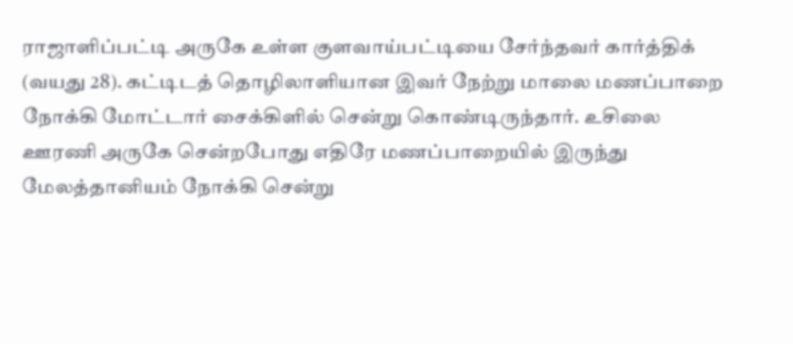ராஜாளிப்பட்டி அருகே உள்ள குளவாய்பட்டியை சேர்ந்தவர் கார்த்திக் (வயது 28). கட்டிடத் தொழிலாளியான இவர் நேற்று மாலை மணப்பாறை நோக்கி மோட்டார் சைக்கிளில் சென்று கொண்டிருந்தார். உசிலை ஊரணி அருகே சென்றபோது எதிரே மணப்பாறையில் இருந்து மேலத்தானியம் நோக்கி சென்று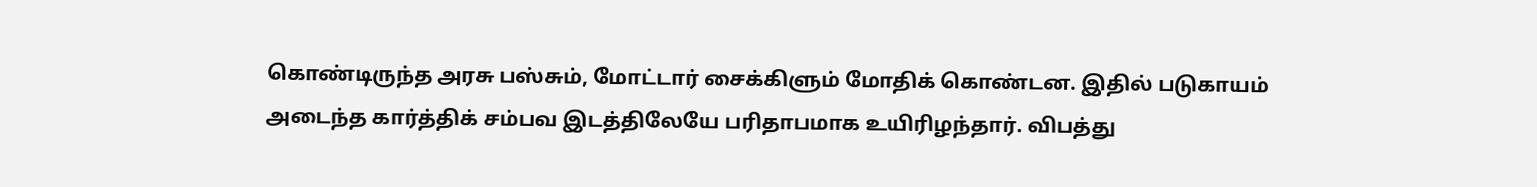கொண்டிருந்த அரசு பஸ்சும், மோட்டார் சைக்கிளும் மோதிக் கொண்டன. இதில் படுகாயம் அடைந்த கார்த்திக் சம்பவ இடத்திலேயே பரிதாபமாக உயிரிழந்தார். விபத்து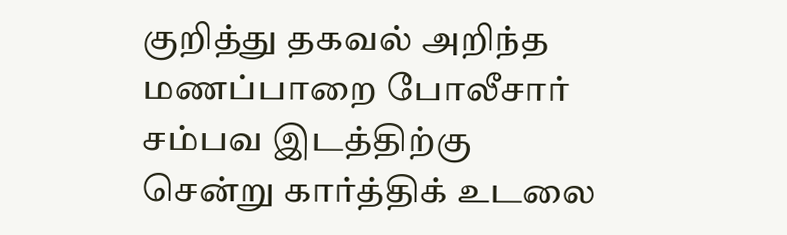குறித்து தகவல் அறிந்த மணப்பாறை போலீசார் சம்பவ இடத்திற்கு சென்று கார்த்திக் உடலை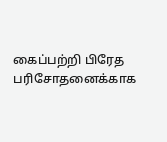கைப்பற்றி பிரேத பரிசோதனைக்காக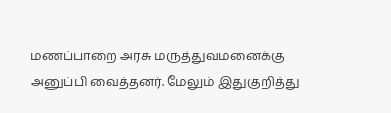மணப்பாறை அரசு மருத்துவமனைக்கு அனுப்பி வைத்தனர். மேலும் இதுகுறித்து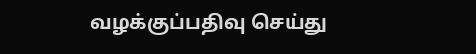வழக்குப்பதிவு செய்து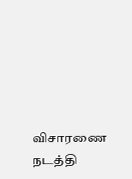விசாரணை நடத்தி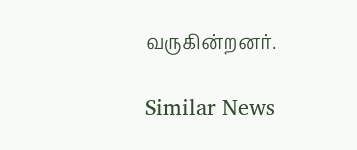வருகின்றனர்.

Similar News